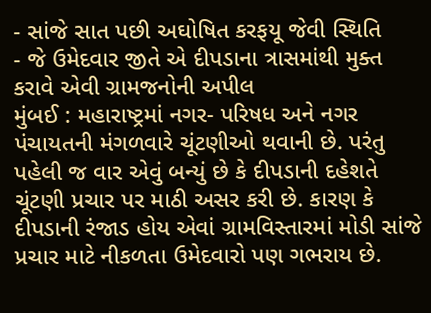- સાંજે સાત પછી અઘોષિત કરફયૂ જેવી સ્થિતિ
- જે ઉમેદવાર જીતે એ દીપડાના ત્રાસમાંથી મુક્ત કરાવે એવી ગ્રામજનોની અપીલ
મુંબઈ : મહારાષ્ટ્રમાં નગર- પરિષધ અને નગર પંચાયતની મંગળવારે ચૂંટણીઓ થવાની છે. પરંતુ પહેલી જ વાર એવું બન્યું છે કે દીપડાની દહેશતે ચૂંટણી પ્રચાર પર માઠી અસર કરી છે. કારણ કે દીપડાની રંજાડ હોય એવાં ગ્રામવિસ્તારમાં મોડી સાંજે પ્રચાર માટે નીકળતા ઉમેદવારો પણ ગભરાય છે.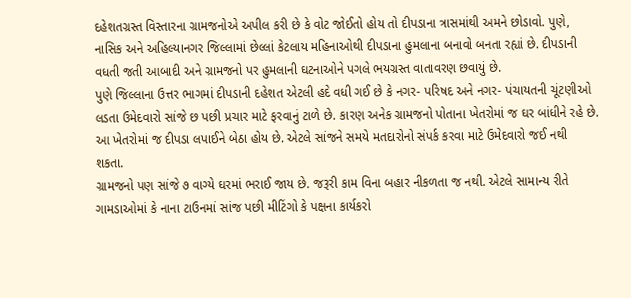દહેશતગ્રસ્ત વિસ્તારના ગ્રામજનોએ અપીલ કરી છે કે વોટ જોઈતો હોય તો દીપડાના ત્રાસમાંથી અમને છોડાવો. પુણે, નાસિક અને અહિલ્યાનગર જિલ્લામાં છેલ્લાં કેટલાય મહિનાઓથી દીપડાના હુમલાના બનાવો બનતા રહ્યાં છે. દીપડાની વધતી જતી આબાદી અને ગ્રામજનો પર હુમલાની ઘટનાઓને પગલે ભયગ્રસ્ત વાતાવરણ છવાયું છે.
પુણે જિલ્લાના ઉત્તર ભાગમાં દીપડાની દહેશત એટલી હદે વધી ગઈ છે કે નગર- પરિષદ અને નગર- પંચાયતની ચૂંટણીઓ લડતા ઉમેદવારો સાંજે છ પછી પ્રચાર માટે ફરવાનું ટાળે છે. કારણ અનેક ગ્રામજનો પોતાના ખેતરોમાં જ ઘર બાંધીને રહે છે. આ ખેતરોમાં જ દીપડા લપાઈને બેઠા હોય છે. એટલે સાંજને સમયે મતદારોનો સંપર્ક કરવા માટે ઉમેદવારો જઈ નથી શકતા.
ગ્રામજનો પણ સાંજે ૭ વાગ્યે ઘરમાં ભરાઈ જાય છે. જરૂરી કામ વિના બહાર નીકળતા જ નથી. એટલે સામાન્ય રીતે ગામડાઓમાં કે નાના ટાઉનમાં સાંજ પછી મીટિંગો કે પક્ષના કાર્યકરો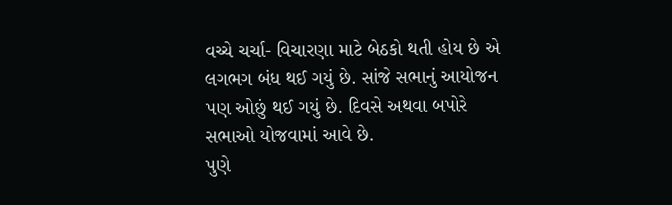વચ્ચે ચર્ચા- વિચારણા માટે બેઠકો થતી હોય છે એ લગભગ બંધ થઈ ગયું છે. સાંજે સભાનું આયોજન પણ ઓછું થઈ ગયું છે. દિવસે અથવા બપોરે સભાઓ યોજવામાં આવે છે.
પુણે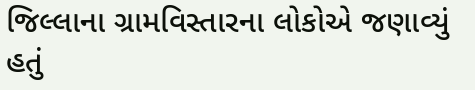જિલ્લાના ગ્રામવિસ્તારના લોકોએ જણાવ્યું હતું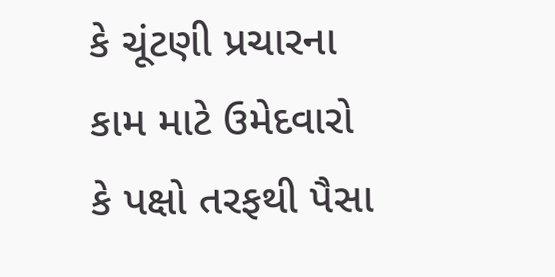કે ચૂંટણી પ્રચારના કામ માટે ઉમેદવારો કે પક્ષો તરફથી પૈસા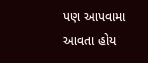પણ આપવામા આવતા હોય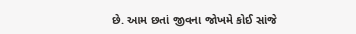છે. આમ છતાં જીવના જોખમે કોઈ સાંજે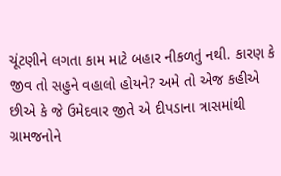ચૂંટણીને લગતા કામ માટે બહાર નીકળતું નથી. કારણ કે જીવ તો સહુને વહાલો હોયને? અમે તો એજ કહીએ છીએ કે જે ઉમેદવાર જીતે એ દીપડાના ત્રાસમાંથી ગ્રામજનોને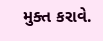મુક્ત કરાવે.